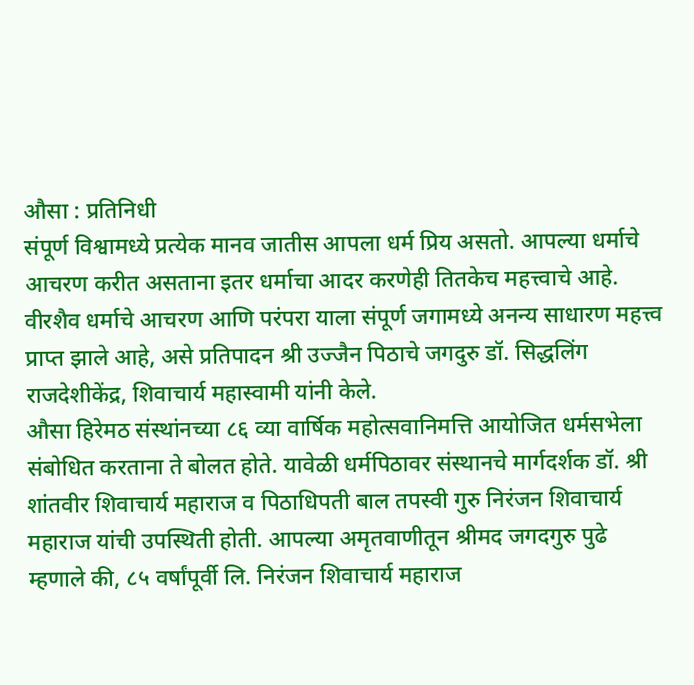औसा : प्रतिनिधी
संपूर्ण विश्वामध्ये प्रत्येक मानव जातीस आपला धर्म प्रिय असतो. आपल्या धर्माचे आचरण करीत असताना इतर धर्माचा आदर करणेही तितकेच महत्त्वाचे आहे. वीरशैव धर्माचे आचरण आणि परंपरा याला संपूर्ण जगामध्ये अनन्य साधारण महत्त्व प्राप्त झाले आहे, असे प्रतिपादन श्री उज्जैन पिठाचे जगदुरु डॉ. सिद्धलिंग राजदेशीकेंद्र, शिवाचार्य महास्वामी यांनी केले.
औसा हिरेमठ संस्थांनच्या ८६ व्या वार्षिक महोत्सवानिमत्ति आयोजित धर्मसभेला संबोधित करताना ते बोलत होते. यावेळी धर्मपिठावर संस्थानचे मार्गदर्शक डॉ. श्री शांतवीर शिवाचार्य महाराज व पिठाधिपती बाल तपस्वी गुरु निरंजन शिवाचार्य महाराज यांची उपस्थिती होती. आपल्या अमृतवाणीतून श्रीमद जगदगुरु पुढे म्हणाले की, ८५ वर्षांपूर्वी लि. निरंजन शिवाचार्य महाराज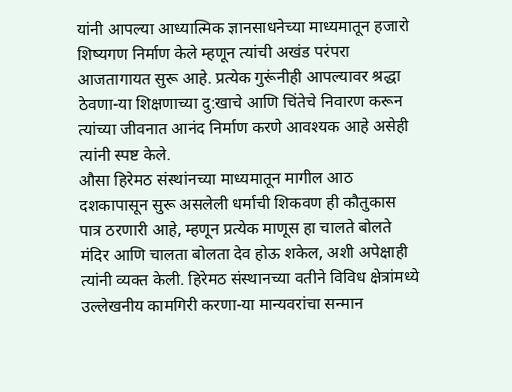यांनी आपल्या आध्यात्मिक ज्ञानसाधनेच्या माध्यमातून हजारो शिष्यगण निर्माण केले म्हणून त्यांची अखंड परंपरा आजतागायत सुरू आहे. प्रत्येक गुरूंनीही आपल्यावर श्रद्धा ठेवणा-या शिक्षणाच्या दु:खाचे आणि चिंतेचे निवारण करून त्यांच्या जीवनात आनंद निर्माण करणे आवश्यक आहे असेही त्यांनी स्पष्ट केले.
औसा हिरेमठ संस्थांनच्या माध्यमातून मागील आठ दशकापासून सुरू असलेली धर्माची शिकवण ही कौतुकास पात्र ठरणारी आहे, म्हणून प्रत्येक माणूस हा चालते बोलते मंदिर आणि चालता बोलता देव होऊ शकेल, अशी अपेक्षाही त्यांनी व्यक्त केली. हिरेमठ संस्थानच्या वतीने विविध क्षेत्रांमध्ये उल्लेखनीय कामगिरी करणा-या मान्यवरांचा सन्मान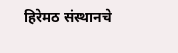हिरेमठ संस्थानचे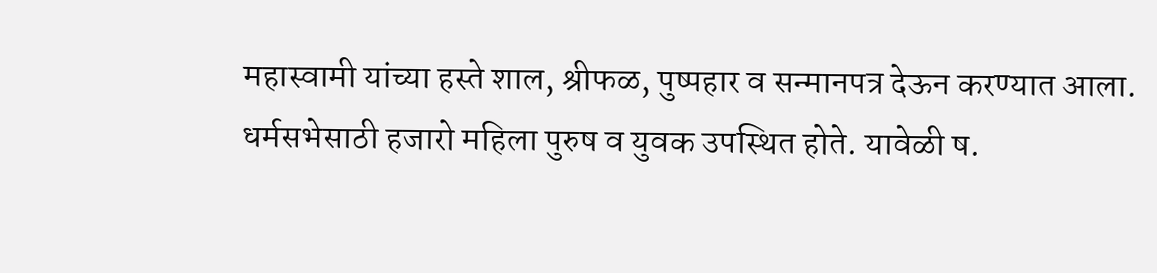महास्वामी यांच्या हस्ते शाल, श्रीफळ, पुष्पहार व सन्मानपत्र देऊन करण्यात आला. धर्मसभेसाठी हजारो महिला पुरुष व युवक उपस्थित होते. यावेळी ष.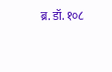ब्र. डॉ. १०८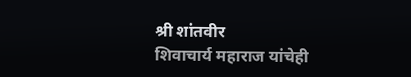श्री शांतवीर
शिवाचार्य महाराज यांचेही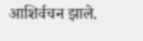आशिर्वचन झाले.